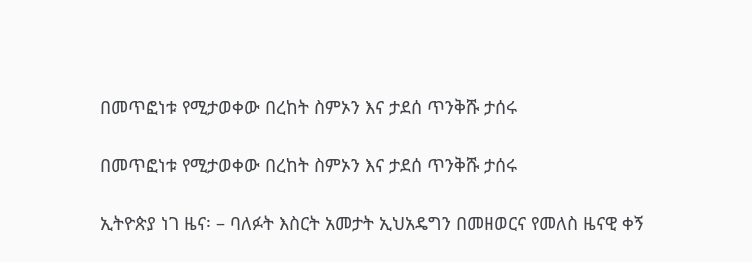በመጥፎነቱ የሚታወቀው በረከት ስምኦን እና ታደሰ ጥንቅሹ ታሰሩ

በመጥፎነቱ የሚታወቀው በረከት ስምኦን እና ታደሰ ጥንቅሹ ታሰሩ

ኢትዮጵያ ነገ ዜና፡ – ባለፉት እስርት አመታት ኢህአዴግን በመዘወርና የመለስ ዜናዊ ቀኝ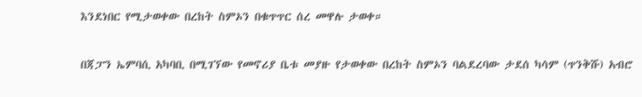እንደነበር የሚታወቀው በረከት ስምኦን በቁጥጥር ሰረ መዋሉ ታወቀ።

በጃፓን ኤምባሲ አካባቢ በሚገኘው የመኖሪያ ቤቱ መያዙ የታወቀው በረከት ስምኦን ባልደረባው ታደሰ ካሳም (ጥንቅሹ) አብሮ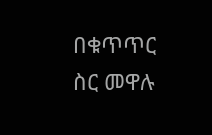በቁጥጥር ስር መዋሉ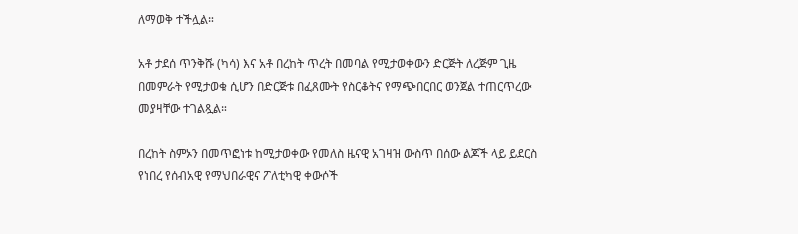ለማወቅ ተችሏል።

አቶ ታደሰ ጥንቅሹ (ካሳ) እና አቶ በረከት ጥረት በመባል የሚታወቀውን ድርጅት ለረጅም ጊዜ በመምራት የሚታወቁ ሲሆን በድርጅቱ በፈጸሙት የስርቆትና የማጭበርበር ወንጀል ተጠርጥረው መያዛቸው ተገልጿል።

በረከት ስምኦን በመጥፎነቱ ከሚታወቀው የመለስ ዜናዊ አገዛዝ ውስጥ በሰው ልጆች ላይ ይደርስ የነበረ የሰብአዊ የማህበራዊና ፖለቲካዊ ቀውሶች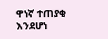ዋነኛ ተጠያቂ እንደሆነ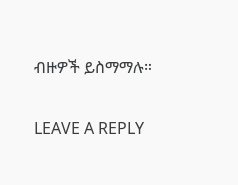ብዙዎች ይስማማሉ።

LEAVE A REPLY